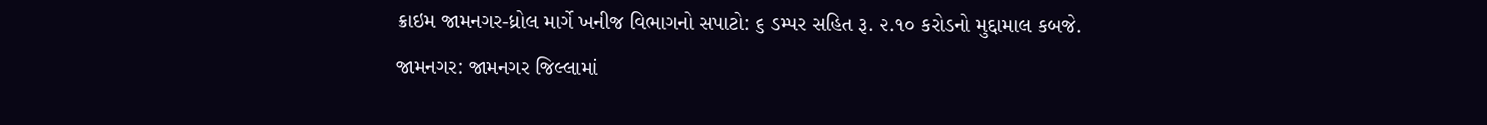ક્રાઇમ જામનગર-ધ્રોલ માર્ગે ખનીજ વિભાગનો સપાટો: ૬ ડમ્પર સહિત રૂ. ૨.૧૦ કરોડનો મુદ્દામાલ કબજે.
જામનગર: જામનગર જિલ્લામાં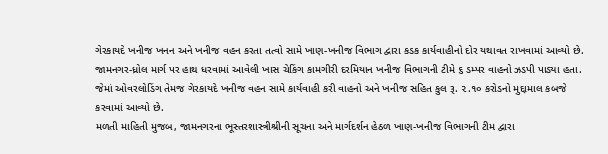ગેરકાયદે ખનીજ ખનન અને ખનીજ વહન કરતા તત્વો સામે ખાણ-ખનીજ વિભાગ દ્વારા કડક કાર્યવાહીનો દોર યથાવત રાખવામાં આવ્યો છે. જામનગર-ધ્રોલ માર્ગ પર હાથ ધરવામાં આવેલી ખાસ ચેકિંગ કામગીરી દરમિયાન ખનીજ વિભાગની ટીમે ૬ ડમ્પર વાહનો ઝડપી પાડ્યા હતા. જેમાં ઓવરલોડિંગ તેમજ ગેરકાયદે ખનીજ વહન સામે કાર્યવાહી કરી વાહનો અને ખનીજ સહિત કુલ રૂ. ૨.૧૦ કરોડનો મુદ્દામાલ કબજે કરવામાં આવ્યો છે.
મળતી માહિતી મુજબ, જામનગરના ભૂસ્તરશાસ્ત્રીશ્રીની સૂચના અને માર્ગદર્શન હેઠળ ખાણ-ખનીજ વિભાગની ટીમ દ્વારા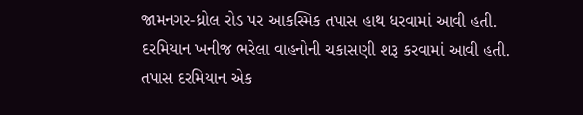જામનગર-ધ્રોલ રોડ પર આકસ્મિક તપાસ હાથ ધરવામાં આવી હતી. દરમિયાન ખનીજ ભરેલા વાહનોની ચકાસણી શરૂ કરવામાં આવી હતી. તપાસ દરમિયાન એક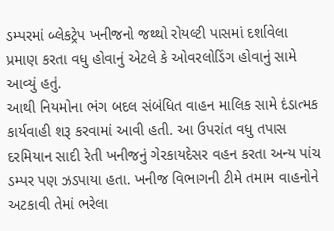ડમ્પરમાં બ્લેકટ્રેપ ખનીજનો જથ્થો રોયલ્ટી પાસમાં દર્શાવેલા પ્રમાણ કરતા વધુ હોવાનું એટલે કે ઓવરલોડિંગ હોવાનું સામે આવ્યું હતું.
આથી નિયમોના ભંગ બદલ સંબંધિત વાહન માલિક સામે દંડાત્મક કાર્યવાહી શરૂ કરવામાં આવી હતી. આ ઉપરાંત વધુ તપાસ દરમિયાન સાદી રેતી ખનીજનું ગેરકાયદેસર વહન કરતા અન્ય પાંચ ડમ્પર પણ ઝડપાયા હતા. ખનીજ વિભાગની ટીમે તમામ વાહનોને અટકાવી તેમાં ભરેલા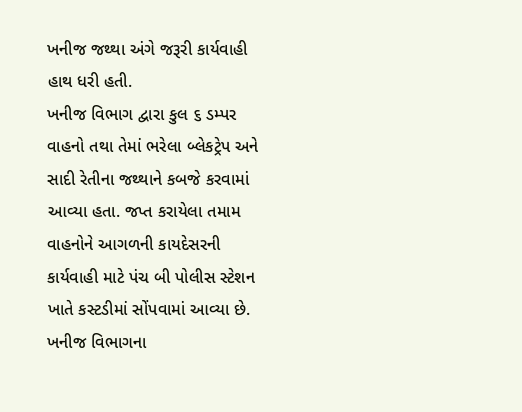ખનીજ જથ્થા અંગે જરૂરી કાર્યવાહી હાથ ધરી હતી.
ખનીજ વિભાગ દ્વારા કુલ ૬ ડમ્પર વાહનો તથા તેમાં ભરેલા બ્લેકટ્રેપ અને સાદી રેતીના જથ્થાને કબજે કરવામાં આવ્યા હતા. જપ્ત કરાયેલા તમામ વાહનોને આગળની કાયદેસરની કાર્યવાહી માટે પંચ બી પોલીસ સ્ટેશન ખાતે કસ્ટડીમાં સોંપવામાં આવ્યા છે.
ખનીજ વિભાગના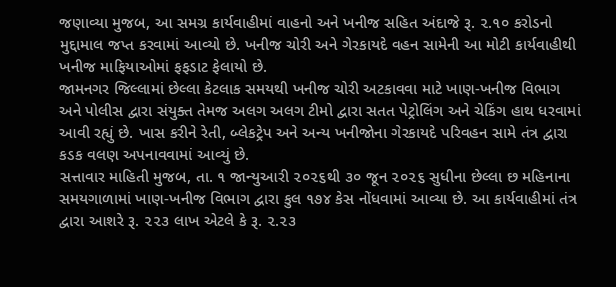જણાવ્યા મુજબ, આ સમગ્ર કાર્યવાહીમાં વાહનો અને ખનીજ સહિત અંદાજે રૂ. ૨.૧૦ કરોડનો મુદ્દામાલ જપ્ત કરવામાં આવ્યો છે. ખનીજ ચોરી અને ગેરકાયદે વહન સામેની આ મોટી કાર્યવાહીથી ખનીજ માફિયાઓમાં ફફડાટ ફેલાયો છે.
જામનગર જિલ્લામાં છેલ્લા કેટલાક સમયથી ખનીજ ચોરી અટકાવવા માટે ખાણ-ખનીજ વિભાગ અને પોલીસ દ્વારા સંયુક્ત તેમજ અલગ અલગ ટીમો દ્વારા સતત પેટ્રોલિંગ અને ચેકિંગ હાથ ધરવામાં આવી રહ્યું છે. ખાસ કરીને રેતી, બ્લેકટ્રેપ અને અન્ય ખનીજોના ગેરકાયદે પરિવહન સામે તંત્ર દ્વારા કડક વલણ અપનાવવામાં આવ્યું છે.
સત્તાવાર માહિતી મુજબ, તા. ૧ જાન્યુઆરી ૨૦૨૬થી ૩૦ જૂન ૨૦૨૬ સુધીના છેલ્લા છ મહિનાના સમયગાળામાં ખાણ-ખનીજ વિભાગ દ્વારા કુલ ૧૭૪ કેસ નોંધવામાં આવ્યા છે. આ કાર્યવાહીમાં તંત્ર દ્વારા આશરે રૂ. ૨૨૩ લાખ એટલે કે રૂ. ૨.૨૩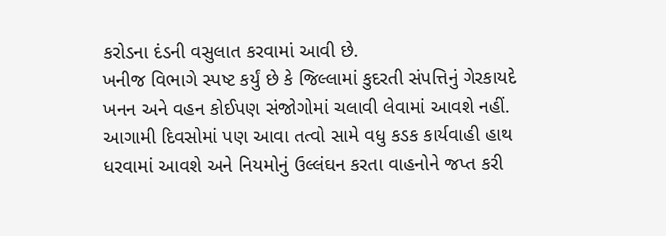કરોડના દંડની વસુલાત કરવામાં આવી છે.
ખનીજ વિભાગે સ્પષ્ટ કર્યું છે કે જિલ્લામાં કુદરતી સંપત્તિનું ગેરકાયદે ખનન અને વહન કોઈપણ સંજોગોમાં ચલાવી લેવામાં આવશે નહીં. આગામી દિવસોમાં પણ આવા તત્વો સામે વધુ કડક કાર્યવાહી હાથ ધરવામાં આવશે અને નિયમોનું ઉલ્લંઘન કરતા વાહનોને જપ્ત કરી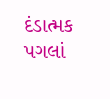દંડાત્મક પગલાં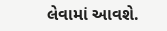લેવામાં આવશે.